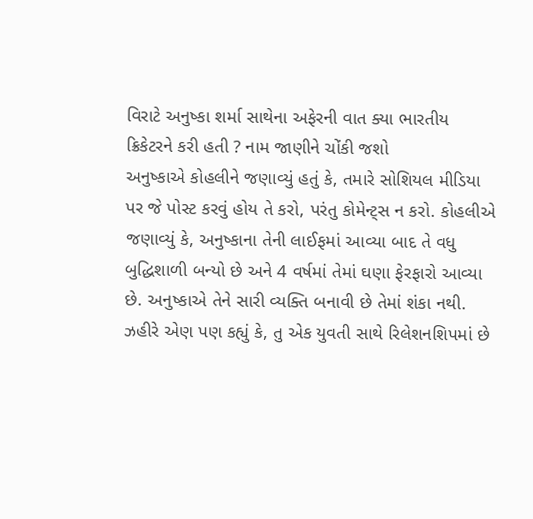વિરાટે અનુષ્કા શર્મા સાથેના અફેરની વાત ક્યા ભારતીય ક્રિકેટરને કરી હતી ? નામ જાણીને ચોંકી જશો
અનુષ્કાએ કોહલીને જણાવ્યું હતું કે, તમારે સોશિયલ મીડિયા પર જે પોસ્ટ કરવું હોય તે કરો, પરંતુ કોમેન્ટ્સ ન કરો. કોહલીએ જણાવ્યું કે, અનુષ્કાના તેની લાઈફમાં આવ્યા બાદ તે વધુ બુદ્ધિશાળી બન્યો છે અને 4 વર્ષમાં તેમાં ઘણા ફેરફારો આવ્યા છે. અનુષ્કાએ તેને સારી વ્યક્તિ બનાવી છે તેમાં શંકા નથી.
ઝહીરે એણ પણ કહ્યું કે, તુ એક યુવતી સાથે રિલેશનશિપમાં છે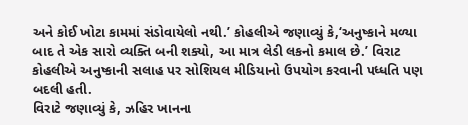અને કોઈ ખોટા કામમાં સંડોવાયેલો નથી.’ કોહલીએ જણાવ્યું કે,‘અનુષ્કાને મળ્યા બાદ તે એક સારો વ્યક્તિ બની શક્યો, આ માત્ર લેડી લકનો કમાલ છે.’ વિરાટ કોહલીએ અનુષ્કાની સલાહ પર સોશિયલ મીડિયાનો ઉપયોગ કરવાની પધ્ધતિ પણ બદલી હતી.
વિરાટે જણાવ્યું કે, ઝહિર ખાનના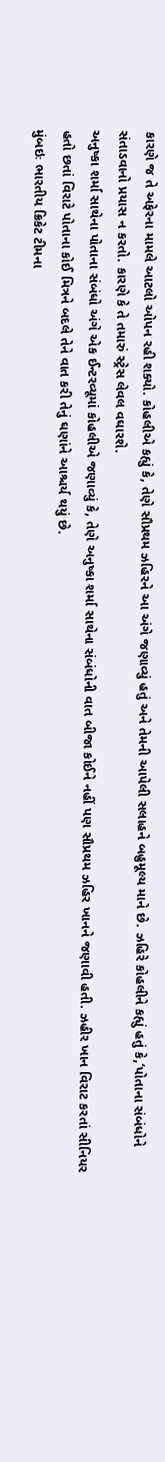કારણે જ તે અફેરના મામલે આટલો ઓપન રહી શક્યો. કોહલીએ કહ્યું કે, તેણે સૌપ્રથમ ઝહિરને આ અંગે જણાવ્યું હતું અને તેમની આપેલી સલાહને બહુમૂલ્ય માને છે. ઝહિરે કોહલીને કહ્યું હતું કે,‘પોતાના સંબંધોને સંતાડવાનો પ્રયાસ ન કરતો. કારણે કે તે તમારું સ્ટ્રેસ લેવલ વઘારશે.
અનુષ્કા શર્મા સાથેના પોતાના સંબંધો અંગે એક ઈન્ટરવ્યૂમાં કોહલીએ જણાવ્યું કે, તેણે અનુષ્કા શર્મા સાથેના સંબંધોની વાત બીજા કોઈને નહીં પણ સૌપ્રથમ ઝહિર ખાનને જણાવી હતી. ઝહીર ખાન વિરાટ કરતાં સીનિયર હતો છતાં વિરાટે પોતાના કોઈ મિત્રને બદલે તેને વાત કરી તેનું ઘણાંને આશ્ચર્ય થયું છે.
મુંબઇઃ ભારતીય ક્રિકેટ ટીમના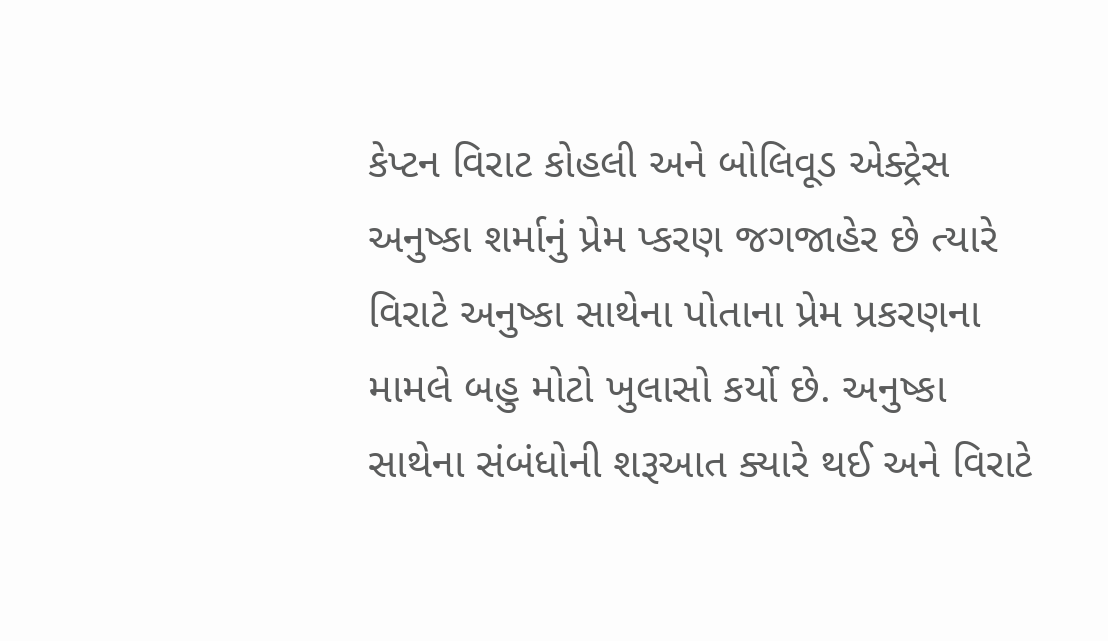કેપ્ટન વિરાટ કોહલી અને બોલિવૂડ એક્ટ્રેસ અનુષ્કા શર્માનું પ્રેમ પ્કરણ જગજાહેર છે ત્યારે વિરાટે અનુષ્કા સાથેના પોતાના પ્રેમ પ્રકરણના મામલે બહુ મોટો ખુલાસો કર્યો છે. અનુષ્કા સાથેના સંબંધોની શરૂઆત ક્યારે થઈ અને વિરાટે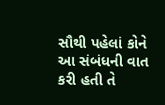સૌથી પહેલાં કોને આ સંબંધની વાત કરી હતી તે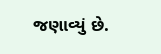જણાવ્યું છે.